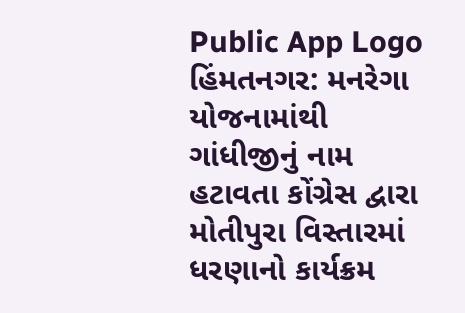Public App Logo
હિંમતનગર: મનરેગા યોજનામાંથી ગાંધીજીનું નામ હટાવતા કોંગ્રેસ દ્વારા મોતીપુરા વિસ્તારમાં ધરણાનો કાર્યક્રમ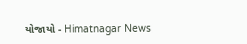યોજાયો - Himatnagar News